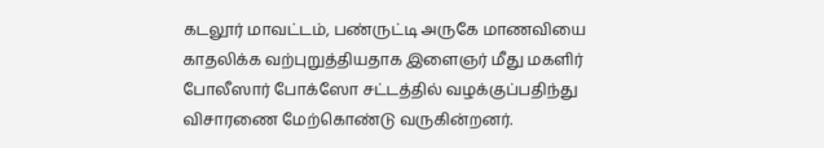கடலூர் மாவட்டம், பண்ருட்டி அருகே மாணவியை காதலிக்க வற்புறுத்தியதாக இளைஞர் மீது மகளிர் போலீஸார் போக்ஸோ சட்டத்தில் வழக்குப்பதிந்து விசாரணை மேற்கொண்டு வருகின்றனர்.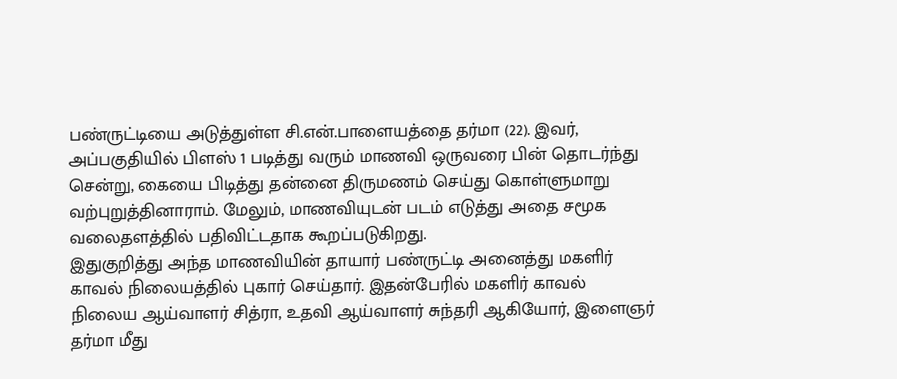பண்ருட்டியை அடுத்துள்ள சி.என்.பாளையத்தை தர்மா (22). இவர், அப்பகுதியில் பிளஸ் 1 படித்து வரும் மாணவி ஒருவரை பின் தொடர்ந்து சென்று, கையை பிடித்து தன்னை திருமணம் செய்து கொள்ளுமாறு வற்புறுத்தினாராம். மேலும், மாணவியுடன் படம் எடுத்து அதை சமூக வலைதளத்தில் பதிவிட்டதாக கூறப்படுகிறது.
இதுகுறித்து அந்த மாணவியின் தாயார் பண்ருட்டி அனைத்து மகளிர் காவல் நிலையத்தில் புகார் செய்தார். இதன்பேரில் மகளிர் காவல் நிலைய ஆய்வாளர் சித்ரா, உதவி ஆய்வாளர் சுந்தரி ஆகியோர், இளைஞர் தர்மா மீது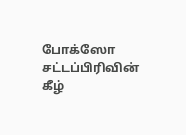போக்ஸோ சட்டப்பிரிவின் கீழ்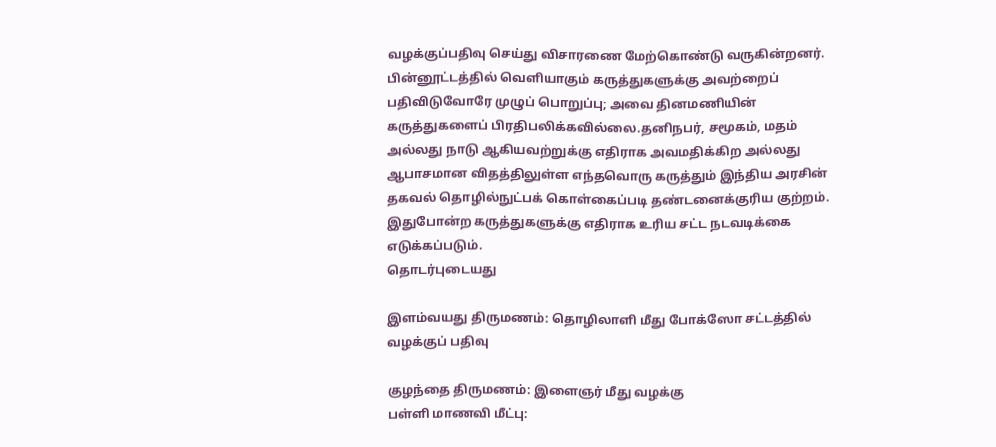வழக்குப்பதிவு செய்து விசாரணை மேற்கொண்டு வருகின்றனர்.
பின்னூட்டத்தில் வெளியாகும் கருத்துகளுக்கு அவற்றைப் பதிவிடுவோரே முழுப் பொறுப்பு; அவை தினமணியின் கருத்துகளைப் பிரதிபலிக்கவில்லை.தனிநபர், சமூகம், மதம் அல்லது நாடு ஆகியவற்றுக்கு எதிராக அவமதிக்கிற அல்லது ஆபாசமான விதத்திலுள்ள எந்தவொரு கருத்தும் இந்திய அரசின் தகவல் தொழில்நுட்பக் கொள்கைப்படி தண்டனைக்குரிய குற்றம். இதுபோன்ற கருத்துகளுக்கு எதிராக உரிய சட்ட நடவடிக்கை எடுக்கப்படும்.
தொடர்புடையது

இளம்வயது திருமணம்: தொழிலாளி மீது போக்ஸோ சட்டத்தில் வழக்குப் பதிவு

குழந்தை திருமணம்: இளைஞர் மீது வழக்கு
பள்ளி மாணவி மீட்பு: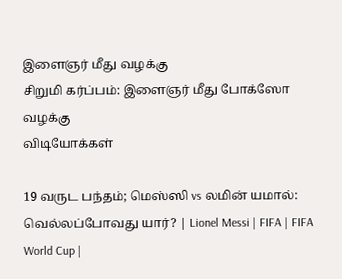இளைஞர் மீது வழக்கு
சிறுமி கர்ப்பம்: இளைஞர் மீது போக்ஸோ வழக்கு
விடியோக்கள்

19 வருட பந்தம்; மெஸ்ஸி vs லமின் யமால்: வெல்லப்போவது யார்? | Lionel Messi | FIFA | FIFA World Cup |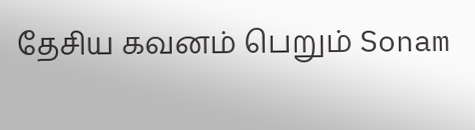தேசிய கவனம் பெறும் Sonam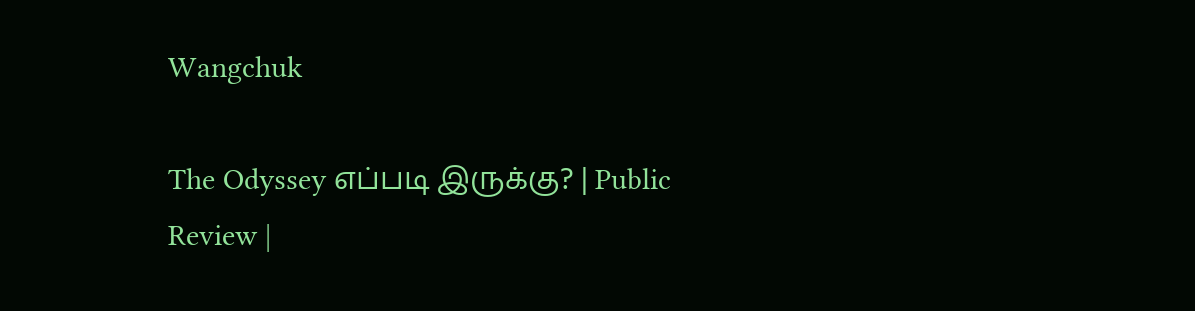Wangchuk

The Odyssey எப்படி இருக்கு? | Public Review |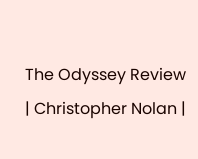The Odyssey Review | Christopher Nolan |